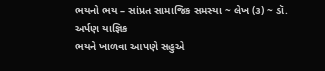ભયનો ભય – સાંપ્રત સામાજિક સમસ્યા ~ લેખ (૩) ~ ડૉ. અર્પણ યાજ્ઞિક
ભયને ખાળવા આપણે સહુએ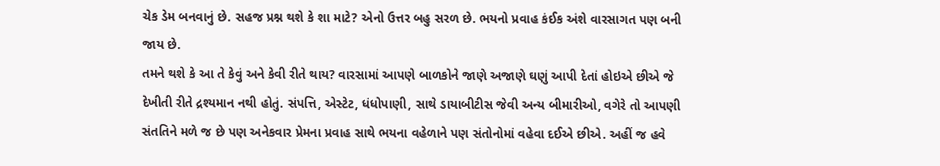ચેક ડેમ બનવાનું છે. સહજ પ્રશ્ન થશે કે શા માટે? એનો ઉત્તર બહુ સરળ છે. ભયનો પ્રવાહ કંઈક અંશે વારસાગત પણ બની જાય છે.
તમને થશે કે આ તે કેવું અને કેવી રીતે થાય? વારસામાં આપણે બાળકોને જાણે અજાણે ઘણું આપી દેતાં હોઇએ છીએ જે દેખીતી રીતે દ્રશ્યમાન નથી હોતું. સંપત્તિ, એસ્ટેટ, ધંધોપાણી, સાથે ડાયાબીટીસ જેવી અન્ય બીમારીઓ, વગેરે તો આપણી સંતતિને મળે જ છે પણ અનેકવાર પ્રેમના પ્રવાહ સાથે ભયના વહેળાને પણ સંતોનોમાં વહેવા દઈએ છીએ. અહીં જ હવે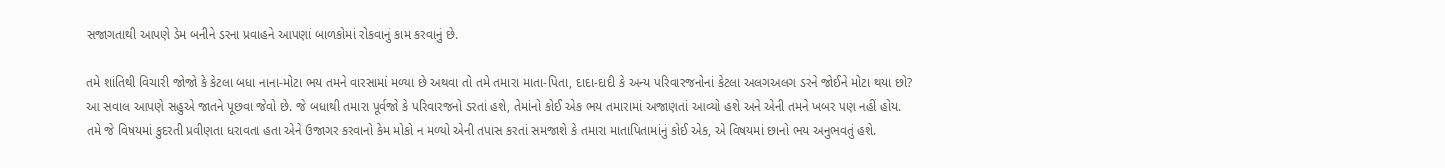સજાગતાથી આપણે ડેમ બનીને ડરના પ્રવાહને આપણાં બાળકોમાં રોકવાનું કામ કરવાનું છે.

તમે શાંતિથી વિચારી જોજો કે કેટલા બધા નાના-મોટા ભય તમને વારસામાં મળ્યા છે અથવા તો તમે તમારા માતા-પિતા, દાદા-દાદી કે અન્ય પરિવારજનોનાં કેટલા અલગઅલગ ડરને જોઈને મોટા થયા છો?
આ સવાલ આપણે સહુએ જાતને પૂછવા જેવો છે. જે બધાથી તમારા પૂર્વજો કે પરિવારજનો ડરતાં હશે, તેમાંનો કોઈ એક ભય તમારામાં અજાણતાં આવ્યો હશે અને એની તમને ખબર પણ નહીં હોય. તમે જે વિષયમાં કુદરતી પ્રવીણતા ધરાવતા હતા એને ઉજાગર કરવાનો કેમ મોકો ન મળ્યો એની તપાસ કરતાં સમજાશે કે તમારા માતાપિતામાંનું કોઈ એક, એ વિષયમાં છાનો ભય અનુભવતું હશે.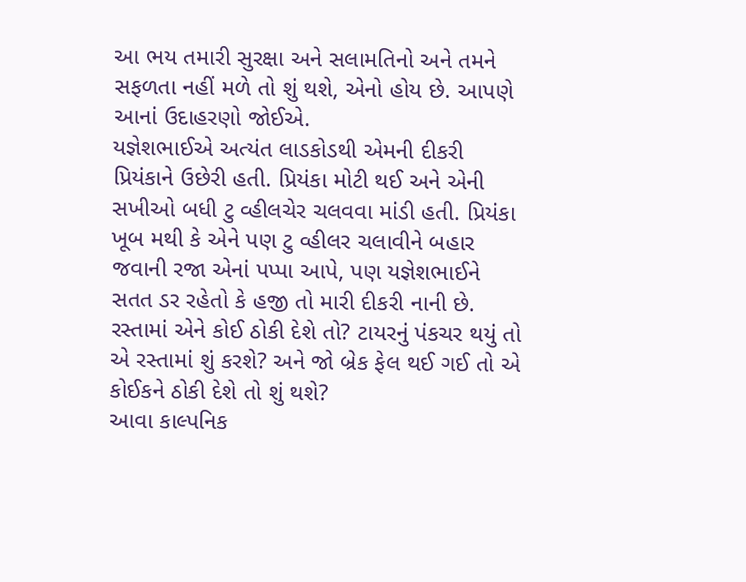આ ભય તમારી સુરક્ષા અને સલામતિનો અને તમને સફળતા નહીં મળે તો શું થશે, એનો હોય છે. આપણે આનાં ઉદાહરણો જોઈએ.
યજ્ઞેશભાઈએ અત્યંત લાડકોડથી એમની દીકરી પ્રિયંકાને ઉછેરી હતી. પ્રિયંકા મોટી થઈ અને એની સખીઓ બધી ટુ વ્હીલચેર ચલવવા માંડી હતી. પ્રિયંકા ખૂબ મથી કે એને પણ ટુ વ્હીલર ચલાવીને બહાર જવાની રજા એનાં પપ્પા આપે, પણ યજ્ઞેશભાઈને સતત ડર રહેતો કે હજી તો મારી દીકરી નાની છે. રસ્તામાં એને કોઈ ઠોકી દેશે તો? ટાયરનું પંકચર થયું તો એ રસ્તામાં શું કરશે? અને જો બ્રેક ફેલ થઈ ગઈ તો એ કોઈકને ઠોકી દેશે તો શું થશે?
આવા કાલ્પનિક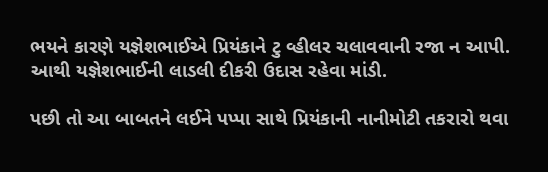ભયને કારણે યજ્ઞેશભાઈએ પ્રિયંકાને ટુ વ્હીલર ચલાવવાની રજા ન આપી. આથી યજ્ઞેશભાઈની લાડલી દીકરી ઉદાસ રહેવા માંડી.

પછી તો આ બાબતને લઈને પપ્પા સાથે પ્રિયંકાની નાનીમોટી તકરારો થવા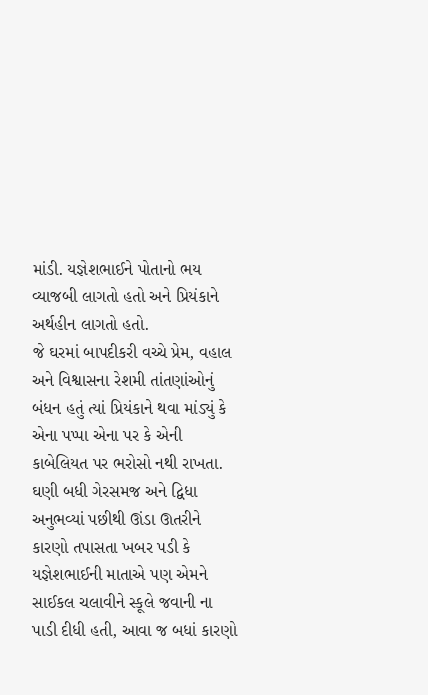માંડી. યજ્ઞેશભાઈને પોતાનો ભય વ્યાજબી લાગતો હતો અને પ્રિયંકાને અર્થહીન લાગતો હતો.
જે ઘરમાં બાપદીકરી વચ્ચે પ્રેમ, વહાલ અને વિશ્વાસના રેશમી તાંતણાંઓનું બંધન હતું ત્યાં પ્રિયંકાને થવા માંડ્યું કે એના પપ્પા એના પર કે એની કાબેલિયત પર ભરોસો નથી રાખતા.
ઘણી બધી ગેરસમજ અને દ્વિધા અનુભવ્યાં પછીથી ઊંડા ઊતરીને કારણો તપાસતા ખબર પડી કે યજ્ઞેશભાઈની માતાએ પણ એમને સાઈકલ ચલાવીને સ્કૂલે જવાની ના પાડી દીધી હતી, આવા જ બધાં કારણો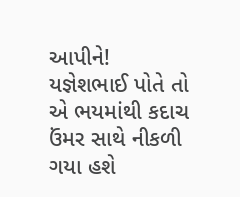આપીને!
યજ્ઞેશભાઈ પોતે તો એ ભયમાંથી કદાચ ઉંમર સાથે નીકળી ગયા હશે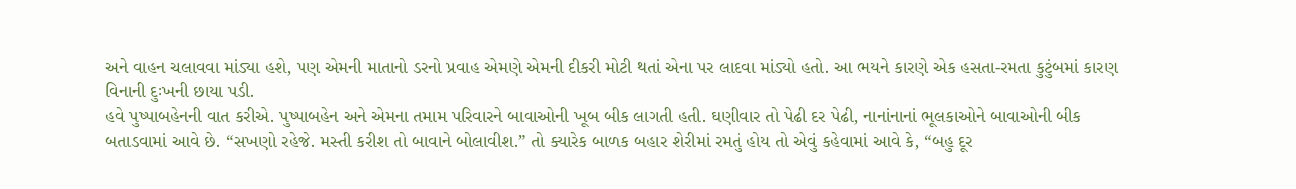અને વાહન ચલાવવા માંડ્યા હશે, પણ એમની માતાનો ડરનો પ્રવાહ એમણે એમની દીકરી મોટી થતાં એના પર લાદવા માંડ્યો હતો. આ ભયને કારણે એક હસતા-રમતા કુટુંબમાં કારણ વિનાની દુઃખની છાયા પડી.
હવે પુષ્પાબહેનની વાત કરીએ. પુષ્પાબહેન અને એમના તમામ પરિવારને બાવાઓની ખૂબ બીક લાગતી હતી. ઘણીવાર તો પેઢી દર પેઢી, નાનાંનાનાં ભૂલકાઓને બાવાઓની બીક બતાડવામાં આવે છે. “સખણો રહેજે. મસ્તી કરીશ તો બાવાને બોલાવીશ.” તો ક્યારેક બાળક બહાર શેરીમાં રમતું હોય તો એવું કહેવામાં આવે કે, “બહુ દૂર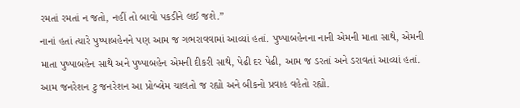રમતાં રમતાં ન જતો, નહીં તો બાવો પકડીને લઈ જશે.”
નાનાં હતાં ત્યારે પુષ્પાબહેનને પણ આમ જ ગભરાવવામાં આવ્યાં હતાં. પુષ્પાબહેનના નાની એમની માતા સાથે, એમની માતા પુષ્પાબહેન સાથે અને પુષ્પાબહેન એમની દીકરી સાથે, પેઢી દર પેઢી, આમ જ ડરતાં અને ડરાવતાં આવ્યાં હતાં. આમ જનરેશન ટુ જનરેશન આ પ્રોબ્લેમ ચાલતો જ રહ્યો અને બીકનો પ્રવાહ વહેતો રહ્યો.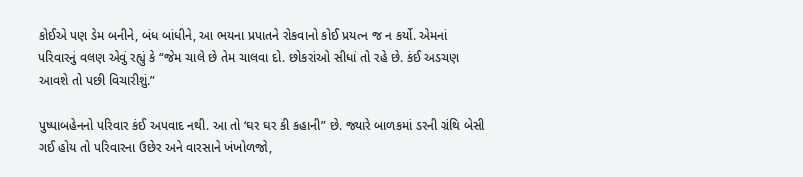કોઈએ પણ ડેમ બનીને, બંધ બાંધીને, આ ભયના પ્રપાતને રોકવાનો કોઈ પ્રયત્ન જ ન કર્યો. એમનાં પરિવારનું વલણ એવું રહ્યું કે “જેમ ચાલે છે તેમ ચાલવા દો. છોકરાંઓ સીધાં તો રહે છે. કંઈ અડચણ આવશે તો પછી વિચારીશું.”

પુષ્પાબહેનનો પરિવાર કંઈ અપવાદ નથી. આ તો ‘ઘર ઘર કી કહાની” છે. જ્યારે બાળકમાં ડરની ગ્રંથિ બેસી ગઈ હોય તો પરિવારના ઉછેર અને વારસાને ખંખોળજો,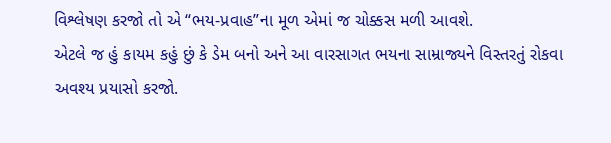વિશ્લેષણ કરજો તો એ “ભય-પ્રવાહ”ના મૂળ એમાં જ ચોક્કસ મળી આવશે.
એટલે જ હું કાયમ કહું છું કે ડેમ બનો અને આ વારસાગત ભયના સામ્રાજ્યને વિસ્તરતું રોકવા અવશ્ય પ્રયાસો કરજો.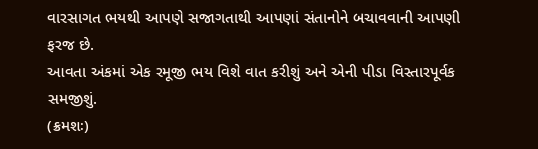વારસાગત ભયથી આપણે સજાગતાથી આપણાં સંતાનોને બચાવવાની આપણી ફરજ છે.
આવતા અંકમાં એક રમૂજી ભય વિશે વાત કરીશું અને એની પીડા વિસ્તારપૂર્વક સમજીશું.
(ક્રમશઃ)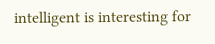intelligent is interesting for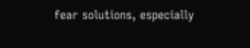fear solutions, especially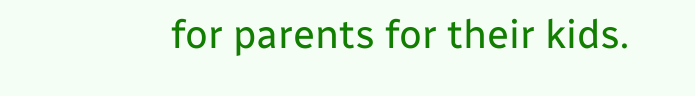for parents for their kids.